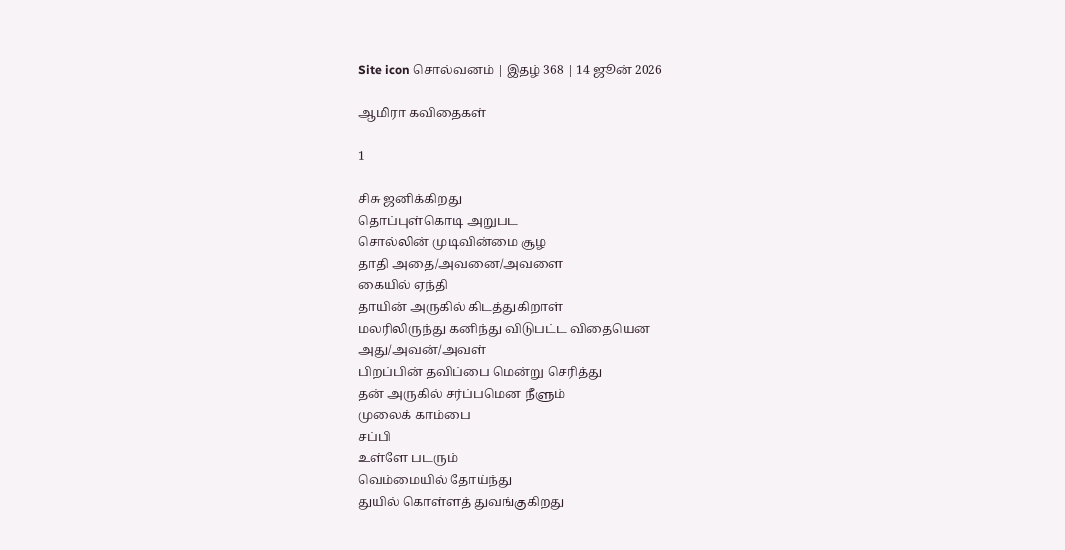Site icon சொல்வனம் | இதழ் 368 | 14 ஜூன் 2026

ஆமிரா கவிதைகள்

1

சிசு ஜனிக்கிறது
தொப்புள்கொடி அறுபட
சொல்லின் முடிவின்மை சூழ
தாதி அதை/அவனை/அவளை
கையில் ஏந்தி
தாயின் அருகில் கிடத்துகிறாள்
மலரிலிருந்து கனிந்து விடுபட்ட விதையென
அது/அவன்/அவள்
பிறப்பின் தவிப்பை மென்று செரித்து
தன் அருகில் சர்ப்பமென நீளும்
முலைக் காம்பை
சப்பி
உள்ளே படரும்
வெம்மையில் தோய்ந்து
துயில் கொள்ளத் துவங்குகிறது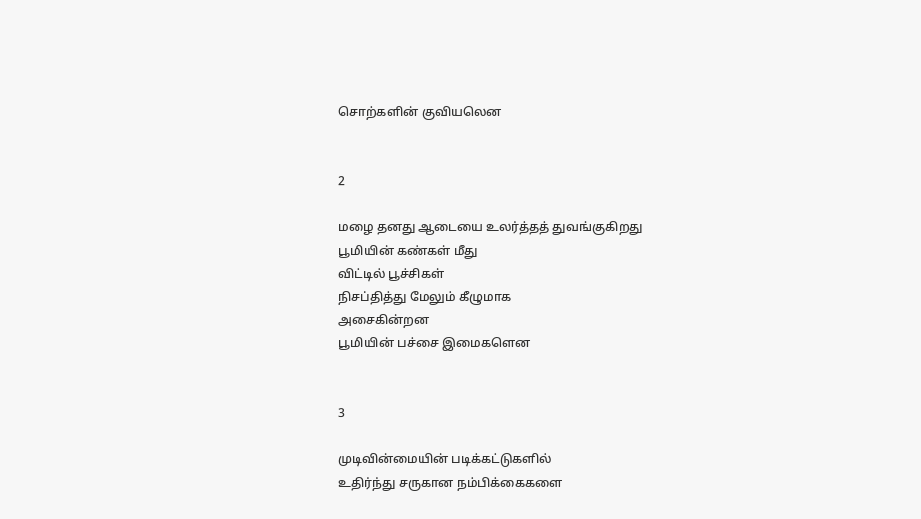சொற்களின் குவியலென


2

மழை தனது ஆடையை உலர்த்தத் துவங்குகிறது
பூமியின் கண்கள் மீது
விட்டில் பூச்சிகள்
நிசப்தித்து மேலும் கீழுமாக
அசைகின்றன
பூமியின் பச்சை இமைகளென


3

முடிவின்மையின் படிக்கட்டுகளில்
உதிர்ந்து சருகான நம்பிக்கைகளை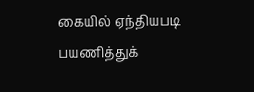கையில் ஏந்தியபடி
பயணித்துக்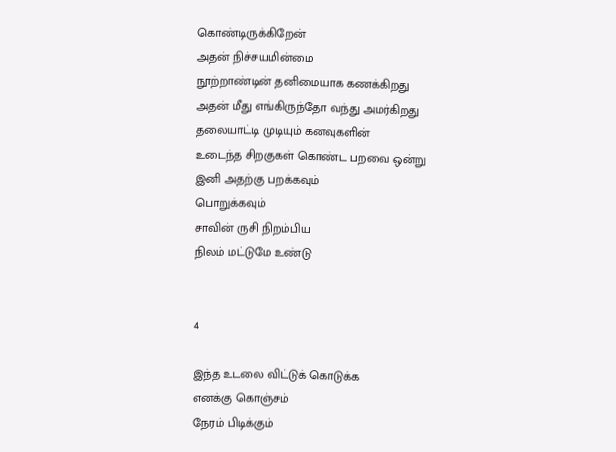கொண்டிருக்கிறேன்
அதன் நிச்சயமின்மை
நூற்றாண்டின் தனிமையாக கணக்கிறது
அதன் மீது எங்கிருந்தோ வந்து அமர்கிறது
தலையாட்டி முடியும் கனவுகளின்
உடைந்த சிறகுகள் கொண்ட பறவை ஒன்று
இனி அதற்கு பறக்கவும்
பொறுக்கவும்
சாவின் ருசி நிறம்பிய
நிலம் மட்டுமே உண்டு


4

இந்த உடலை விட்டுக் கொடுக்க
எனக்கு கொஞ்சம்
நேரம் பிடிக்கும்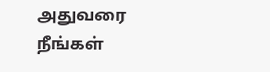அதுவரை
நீங்கள்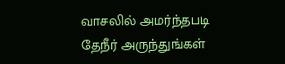வாசலில் அமர்ந்தபடி
தேநீர் அருந்துங்கள்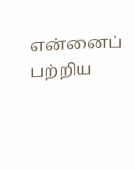என்னைப் பற்றிய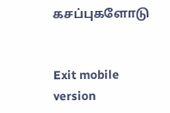கசப்புகளோடு


Exit mobile version